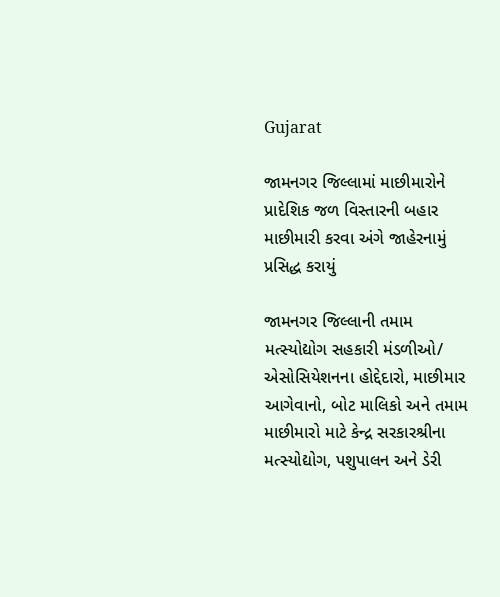Gujarat

જામનગર જિલ્લામાં માછીમારોને પ્રાદેશિક જળ વિસ્તારની બહાર માછીમારી કરવા અંગે જાહેરનામું પ્રસિદ્ધ કરાયું

જામનગર જિલ્લાની તમામ મત્સ્યોદ્યોગ સહકારી મંડળીઓ/ એસોસિયેશનના હોદ્દેદારો, માછીમાર
આગેવાનો, બોટ માલિકો અને તમામ માછીમારો માટે કેન્દ્ર સરકારશ્રીના મત્સ્યોદ્યોગ, પશુપાલન અને ડેરી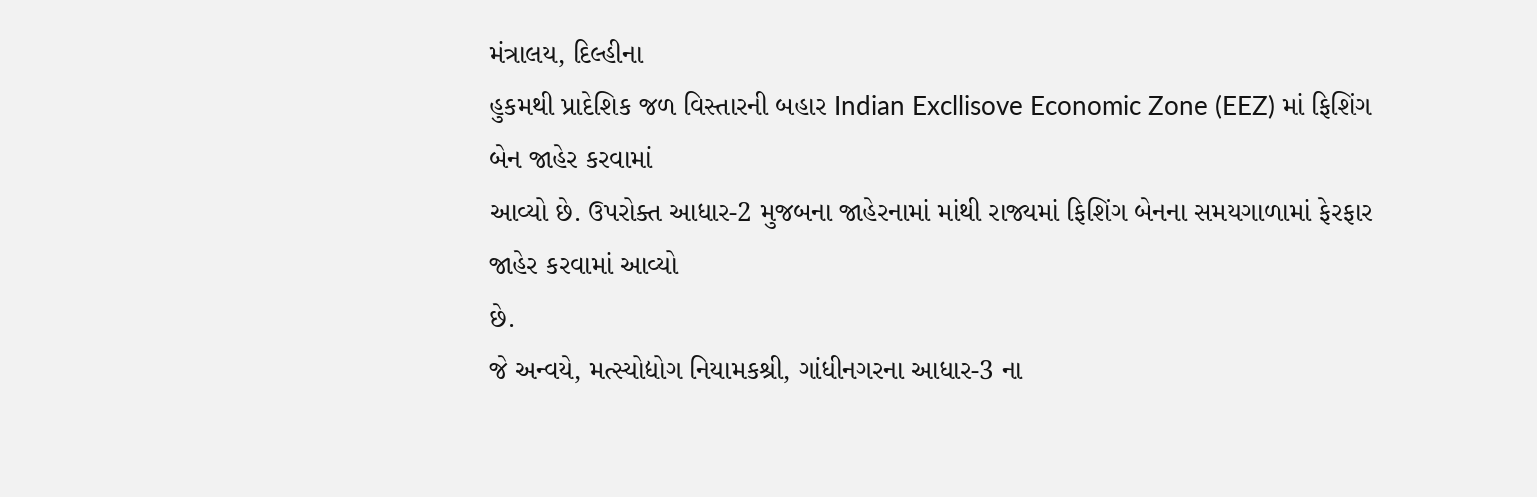મંત્રાલય, દિલ્હીના
હુકમથી પ્રાદેશિક જળ વિસ્તારની બહાર Indian Excllisove Economic Zone (EEZ) માં ફિશિંગ બેન જાહેર કરવામાં
આવ્યો છે. ઉપરોક્ત આધાર-2 મુજબના જાહેરનામાં માંથી રાજ્યમાં ફિશિંગ બેનના સમયગાળામાં ફેરફાર જાહેર કરવામાં આવ્યો
છે.
જે અન્વયે, મત્સ્યોદ્યોગ નિયામકશ્રી, ગાંધીનગરના આધાર-3 ના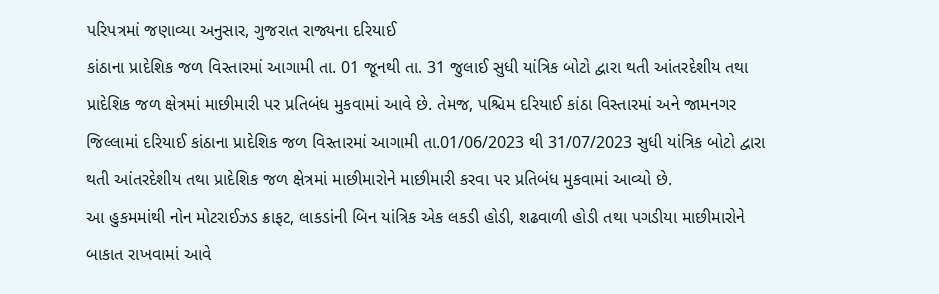પરિપત્રમાં જણાવ્યા અનુસાર, ગુજરાત રાજ્યના દરિયાઈ
કાંઠાના પ્રાદેશિક જળ વિસ્તારમાં આગામી તા. 01 જૂનથી તા. 31 જુલાઈ સુધી યાંત્રિક બોટો દ્વારા થતી આંતરદેશીય તથા
પ્રાદેશિક જળ ક્ષેત્રમાં માછીમારી પર પ્રતિબંધ મુકવામાં આવે છે. તેમજ, પશ્ચિમ દરિયાઈ કાંઠા વિસ્તારમાં અને જામનગર
જિલ્લામાં દરિયાઈ કાંઠાના પ્રાદેશિક જળ વિસ્તારમાં આગામી તા.01/06/2023 થી 31/07/2023 સુધી યાંત્રિક બોટો દ્વારા
થતી આંતરદેશીય તથા પ્રાદેશિક જળ ક્ષેત્રમાં માછીમારોને માછીમારી કરવા પર પ્રતિબંધ મુકવામાં આવ્યો છે.
આ હુકમમાંથી નોન મોટરાઈઝડ ક્રાફટ, લાકડાંની બિન યાંત્રિક એક લકડી હોડી, શઢવાળી હોડી તથા પગડીયા માછીમારોને
બાકાત રાખવામાં આવે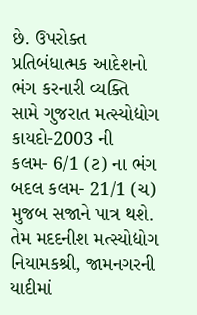છે. ઉપરોક્ત પ્રતિબંધાત્મક આદેશનો ભંગ કરનારી વ્યક્તિ સામે ગુજરાત મત્સ્યોદ્યોગ કાયદો-2003 ની
કલમ- 6/1 (ટ) ના ભંગ બદલ કલમ- 21/1 (ચ) મુજબ સજાને પાત્ર થશે. તેમ મદદનીશ મત્સ્યોદ્યોગ નિયામકશ્રી, જામનગરની
યાદીમાં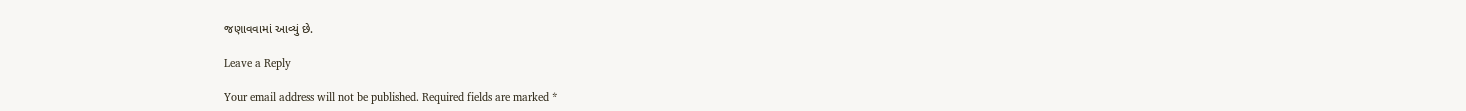જણાવવામાં આવ્યું છે.

Leave a Reply

Your email address will not be published. Required fields are marked *